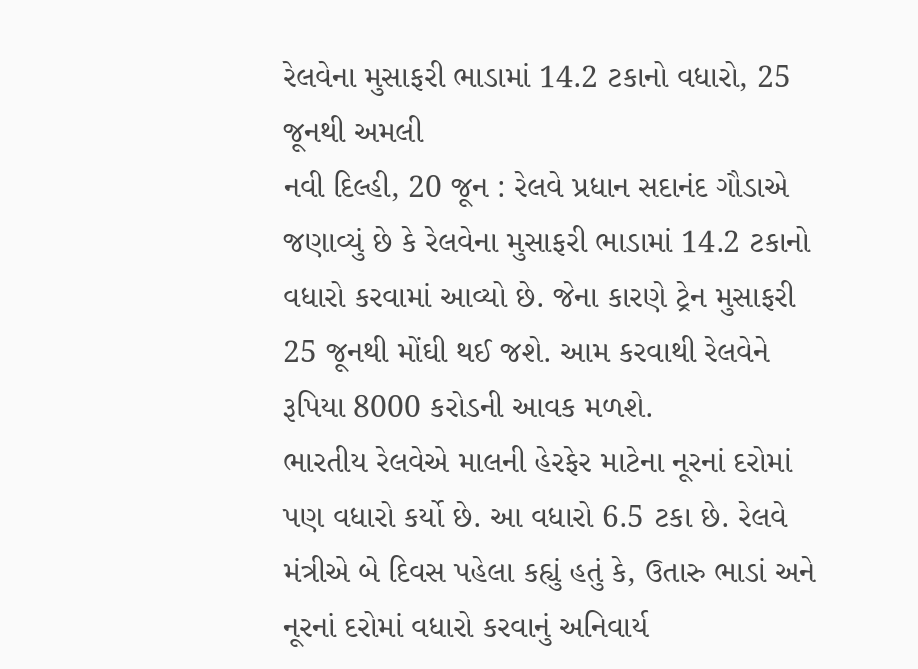રેલવેના મુસાફરી ભાડામાં 14.2 ટકાનો વધારો, 25 જૂનથી અમલી
નવી દિલ્હી, 20 જૂન : રેલવે પ્રધાન સદાનંદ ગૌડાએ જણાવ્યું છે કે રેલવેના મુસાફરી ભાડામાં 14.2 ટકાનો વધારો કરવામાં આવ્યો છે. જેના કારણે ટ્રેન મુસાફરી 25 જૂનથી મોંઘી થઈ જશે. આમ કરવાથી રેલવેને રૂપિયા 8000 કરોડની આવક મળશે.
ભારતીય રેલવેએ માલની હેરફેર માટેના નૂરનાં દરોમાં પણ વધારો કર્યો છે. આ વધારો 6.5 ટકા છે. રેલવે મંત્રીએ બે દિવસ પહેલા કહ્યું હતું કે, ઉતારુ ભાડાં અને નૂરનાં દરોમાં વધારો કરવાનું અનિવાર્ય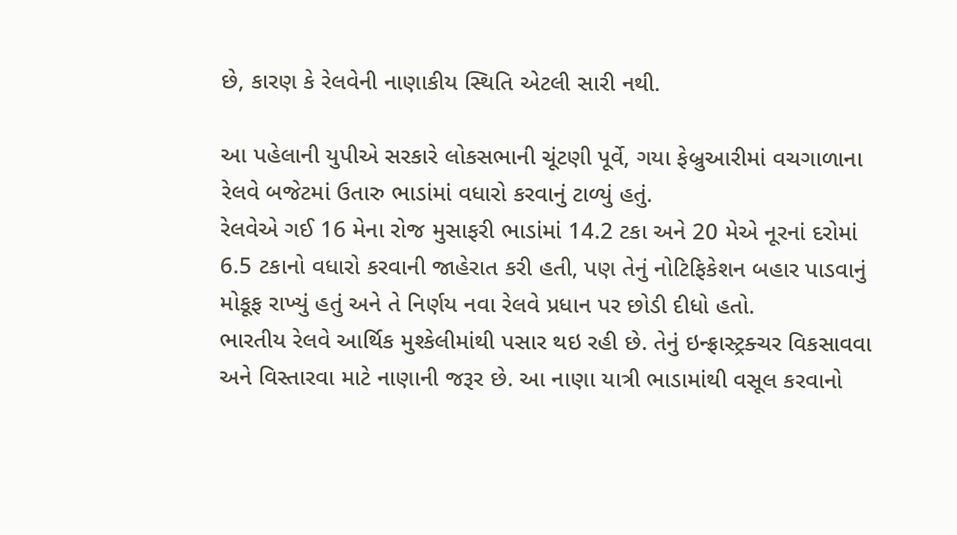છે, કારણ કે રેલવેની નાણાકીય સ્થિતિ એટલી સારી નથી.

આ પહેલાની યુપીએ સરકારે લોકસભાની ચૂંટણી પૂર્વે, ગયા ફેબ્રુઆરીમાં વચગાળાના રેલવે બજેટમાં ઉતારુ ભાડાંમાં વધારો કરવાનું ટાળ્યું હતું.
રેલવેએ ગઈ 16 મેના રોજ મુસાફરી ભાડાંમાં 14.2 ટકા અને 20 મેએ નૂરનાં દરોમાં 6.5 ટકાનો વધારો કરવાની જાહેરાત કરી હતી, પણ તેનું નોટિફિકેશન બહાર પાડવાનું મોકૂફ રાખ્યું હતું અને તે નિર્ણય નવા રેલવે પ્રધાન પર છોડી દીધો હતો.
ભારતીય રેલવે આર્થિક મુશ્કેલીમાંથી પસાર થઇ રહી છે. તેનું ઇન્ફ્રાસ્ટ્રક્ચર વિકસાવવા અને વિસ્તારવા માટે નાણાની જરૂર છે. આ નાણા યાત્રી ભાડામાંથી વસૂલ કરવાનો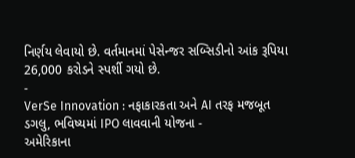નિર્ણય લેવાયો છે. વર્તમાનમાં પેસેન્જર સબ્સિડીનો આંક રૂપિયા 26,000 કરોડને સ્પર્શી ગયો છે.
-
VerSe Innovation : નફાકારકતા અને AI તરફ મજબૂત ડગલુ, ભવિષ્યમાં IPO લાવવાની યોજના -
અમેરિકાના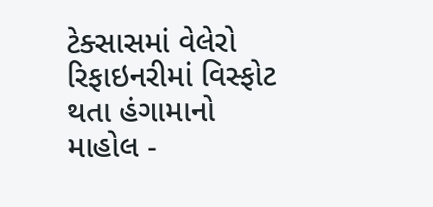ટેક્સાસમાં વેલેરો રિફાઇનરીમાં વિસ્ફોટ થતા હંગામાનો માહોલ -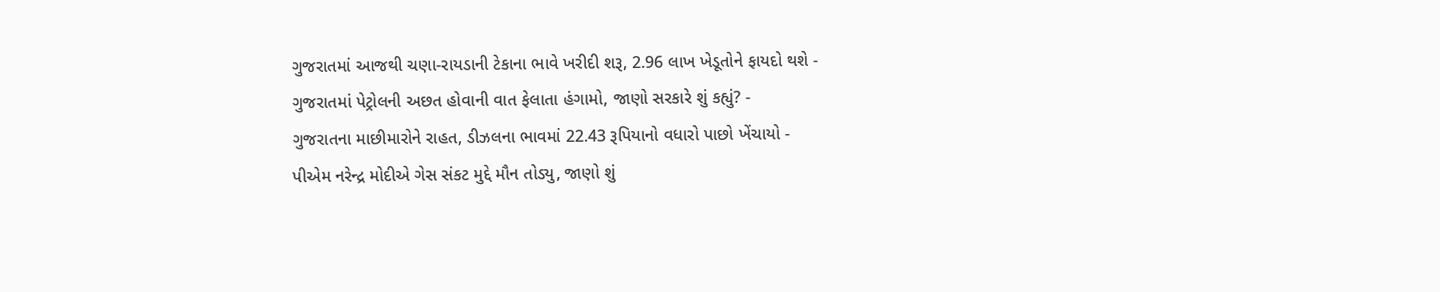ગુજરાતમાં આજથી ચણા-રાયડાની ટેકાના ભાવે ખરીદી શરૂ, 2.96 લાખ ખેડૂતોને ફાયદો થશે -
ગુજરાતમાં પેટ્રોલની અછત હોવાની વાત ફેલાતા હંગામો, જાણો સરકારે શું કહ્યું? -
ગુજરાતના માછીમારોને રાહત, ડીઝલના ભાવમાં 22.43 રૂપિયાનો વધારો પાછો ખેંચાયો -
પીએમ નરેન્દ્ર મોદીએ ગેસ સંકટ મુદ્દે મૌન તોડ્યુ, જાણો શું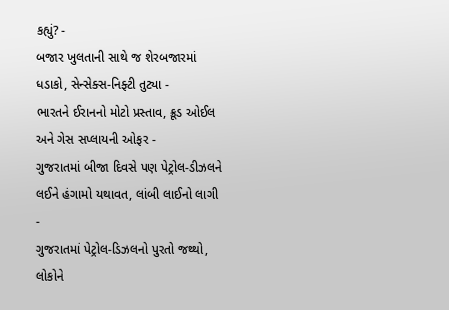કહ્યું? -
બજાર ખુલતાની સાથે જ શેરબજારમાં ધડાકો, સેન્સેક્સ-નિફ્ટી તુટ્યા -
ભારતને ઈરાનનો મોટો પ્રસ્તાવ, ક્રૂડ ઓઈલ અને ગેસ સપ્લાયની ઓફર -
ગુજરાતમાં બીજા દિવસે પણ પેટ્રોલ-ડીઝલને લઈને હંગામો યથાવત, લાંબી લાઈનો લાગી -
ગુજરાતમાં પેટ્રોલ-ડિઝલનો પુરતો જથ્થો, લોકોને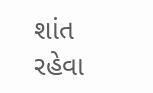શાંત રહેવા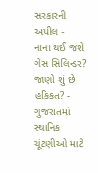સરકારની અપીલ -
નાના થઈ જશે ગેસ સિલિન્ડર? જાણો શું છે હકિકત? -
ગુજરાતમાં સ્થાનિક ચૂંટણીઓ માટે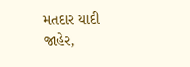મતદાર યાદી જાહેર,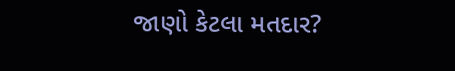જાણો કેટલા મતદાર?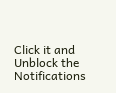Click it and Unblock the Notifications